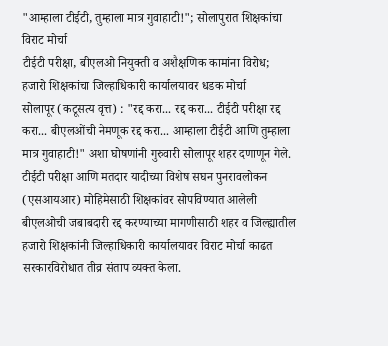"आम्हाला टीईटी, तुम्हाला मात्र गुवाहाटी!"; सोलापुरात शिक्षकांचा विराट मोर्चा
टीईटी परीक्षा, बीएलओ नियुक्ती व अशैक्षणिक कामांना विरोध; हजारो शिक्षकांचा जिल्हाधिकारी कार्यालयावर धडक मोर्चा
सोलापूर (कटूसत्य वृत्त) : "रद्द करा... रद्द करा... टीईटी परीक्षा रद्द करा... बीएलओंची नेमणूक रद्द करा... आम्हाला टीईटी आणि तुम्हाला मात्र गुवाहाटी!" अशा घोषणांनी गुरुवारी सोलापूर शहर दणाणून गेले. टीईटी परीक्षा आणि मतदार यादीच्या विशेष सघन पुनरावलोकन (एसआयआर) मोहिमेसाठी शिक्षकांवर सोपविण्यात आलेली बीएलओची जबाबदारी रद्द करण्याच्या मागणीसाठी शहर व जिल्ह्यातील हजारो शिक्षकांनी जिल्हाधिकारी कार्यालयावर विराट मोर्चा काढत सरकारविरोधात तीव्र संताप व्यक्त केला.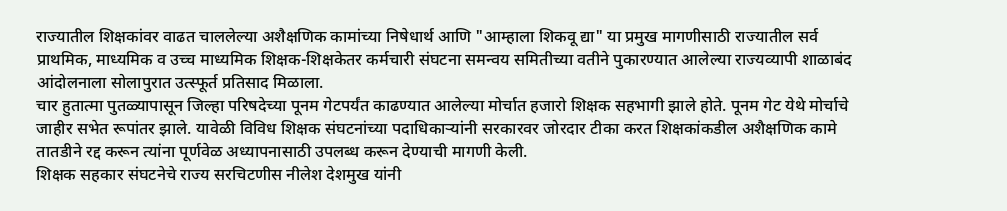राज्यातील शिक्षकांवर वाढत चाललेल्या अशैक्षणिक कामांच्या निषेधार्थ आणि "आम्हाला शिकवू द्या" या प्रमुख मागणीसाठी राज्यातील सर्व प्राथमिक, माध्यमिक व उच्च माध्यमिक शिक्षक-शिक्षकेतर कर्मचारी संघटना समन्वय समितीच्या वतीने पुकारण्यात आलेल्या राज्यव्यापी शाळाबंद आंदोलनाला सोलापुरात उत्स्फूर्त प्रतिसाद मिळाला.
चार हुतात्मा पुतळ्यापासून जिल्हा परिषदेच्या पूनम गेटपर्यंत काढण्यात आलेल्या मोर्चात हजारो शिक्षक सहभागी झाले होते. पूनम गेट येथे मोर्चाचे जाहीर सभेत रूपांतर झाले. यावेळी विविध शिक्षक संघटनांच्या पदाधिकाऱ्यांनी सरकारवर जोरदार टीका करत शिक्षकांकडील अशैक्षणिक कामे तातडीने रद्द करून त्यांना पूर्णवेळ अध्यापनासाठी उपलब्ध करून देण्याची मागणी केली.
शिक्षक सहकार संघटनेचे राज्य सरचिटणीस नीलेश देशमुख यांनी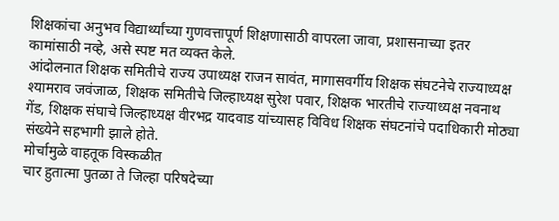शिक्षकांचा अनुभव विद्यार्थ्यांच्या गुणवत्तापूर्ण शिक्षणासाठी वापरला जावा, प्रशासनाच्या इतर कामांसाठी नव्हे, असे स्पष्ट मत व्यक्त केले.
आंदोलनात शिक्षक समितीचे राज्य उपाध्यक्ष राजन सावंत, मागासवर्गीय शिक्षक संघटनेचे राज्याध्यक्ष श्यामराव जवंजाळ, शिक्षक समितीचे जिल्हाध्यक्ष सुरेश पवार, शिक्षक भारतीचे राज्याध्यक्ष नवनाथ गेंड, शिक्षक संघाचे जिल्हाध्यक्ष वीरभद्र यादवाड यांच्यासह विविध शिक्षक संघटनांचे पदाधिकारी मोठ्या संख्येने सहभागी झाले होते.
मोर्चामुळे वाहतूक विस्कळीत
चार हुतात्मा पुतळा ते जिल्हा परिषदेच्या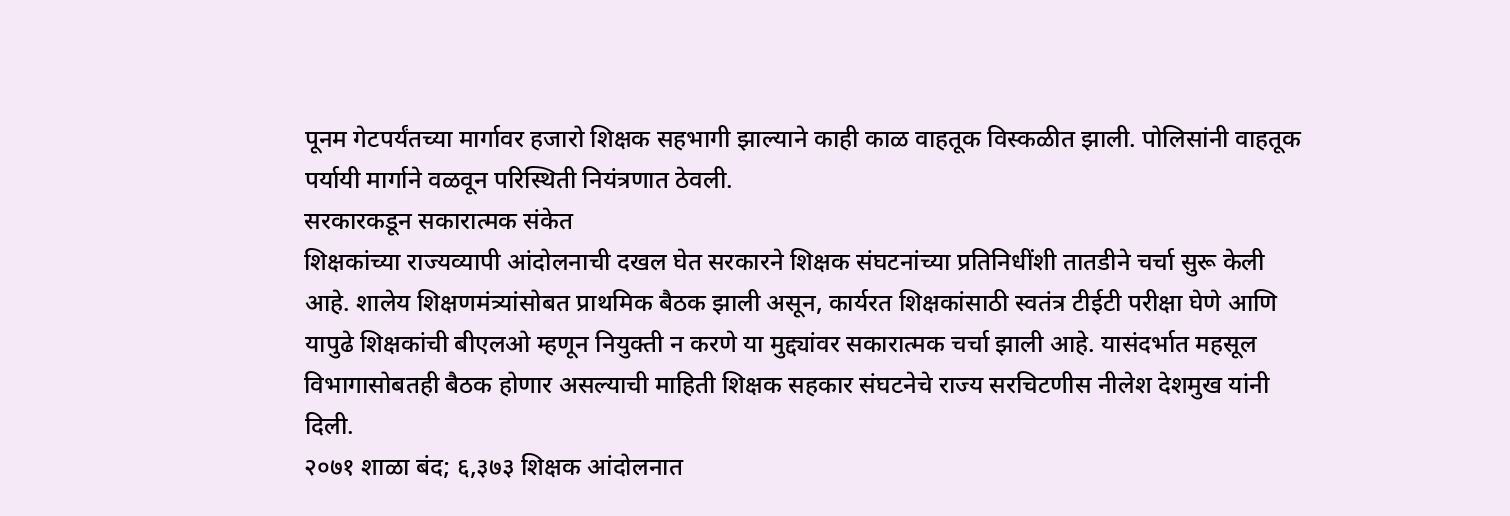पूनम गेटपर्यंतच्या मार्गावर हजारो शिक्षक सहभागी झाल्याने काही काळ वाहतूक विस्कळीत झाली. पोलिसांनी वाहतूक पर्यायी मार्गाने वळवून परिस्थिती नियंत्रणात ठेवली.
सरकारकडून सकारात्मक संकेत
शिक्षकांच्या राज्यव्यापी आंदोलनाची दखल घेत सरकारने शिक्षक संघटनांच्या प्रतिनिधींशी तातडीने चर्चा सुरू केली आहे. शालेय शिक्षणमंत्र्यांसोबत प्राथमिक बैठक झाली असून, कार्यरत शिक्षकांसाठी स्वतंत्र टीईटी परीक्षा घेणे आणि यापुढे शिक्षकांची बीएलओ म्हणून नियुक्ती न करणे या मुद्द्यांवर सकारात्मक चर्चा झाली आहे. यासंदर्भात महसूल विभागासोबतही बैठक होणार असल्याची माहिती शिक्षक सहकार संघटनेचे राज्य सरचिटणीस नीलेश देशमुख यांनी दिली.
२०७१ शाळा बंद; ६,३७३ शिक्षक आंदोलनात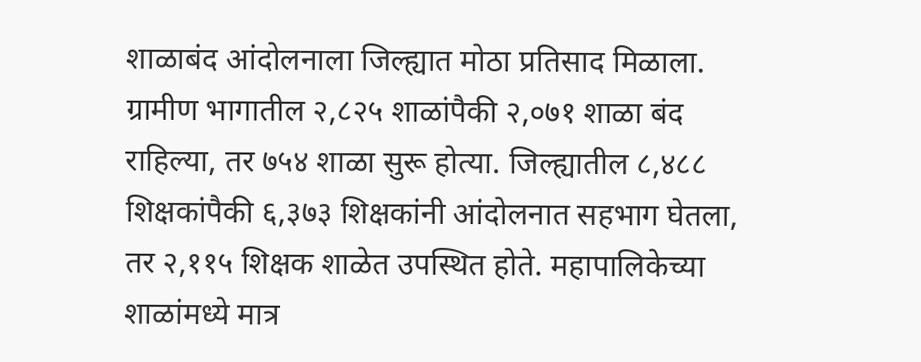शाळाबंद आंदोलनाला जिल्ह्यात मोठा प्रतिसाद मिळाला. ग्रामीण भागातील २,८२५ शाळांपैकी २,०७१ शाळा बंद राहिल्या, तर ७५४ शाळा सुरू होत्या. जिल्ह्यातील ८,४८८ शिक्षकांपैकी ६,३७३ शिक्षकांनी आंदोलनात सहभाग घेतला, तर २,११५ शिक्षक शाळेत उपस्थित होते. महापालिकेच्या शाळांमध्ये मात्र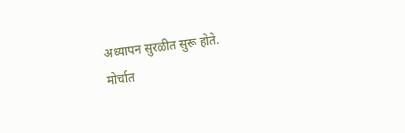अध्यापन सुरळीत सुरू होते.
मोर्चात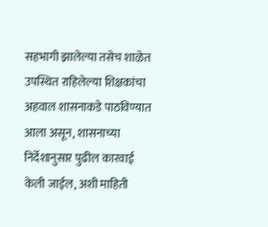सहभागी झालेल्या तसेच शाळेत उपस्थित राहिलेल्या शिक्षकांचा अहवाल शासनाकडे पाठविण्यात आला असून, शासनाच्या निर्देशानुसार पुढील कारवाई केली जाईल, अशी माहिती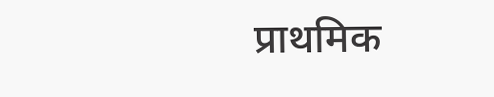प्राथमिक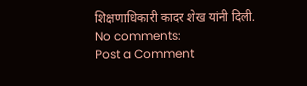शिक्षणाधिकारी कादर शेख यांनी दिली.
No comments:
Post a Comment